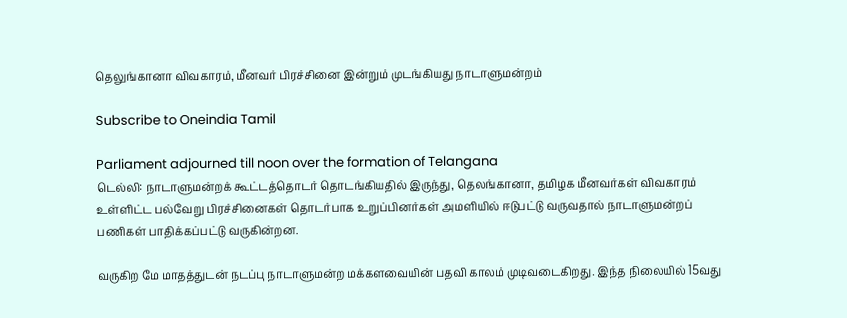தெலுங்கானா விவகாரம், மீனவர் பிரச்சினை இன்றும் முடங்கியது நாடாளுமன்றம்

Subscribe to Oneindia Tamil

Parliament adjourned till noon over the formation of Telangana
டெல்லி: நாடாளுமன்றக் கூட்டத்தொடர் தொடங்கியதில் இருந்து, தெலங்கானா, தமிழக மீனவர்கள் விவகாரம் உள்ளிட்ட பல்வேறு பிரச்சினைகள் தொடர்பாக உறுப்பினர்கள் அமளியில் ஈடுபட்டு வருவதால் நாடாளுமன்றப் பணிகள் பாதிக்கப்பட்டு வருகின்றன.

வருகிற மே மாதத்துடன் நடப்பு நாடாளுமன்ற மக்களவையின் பதவி காலம் முடிவடைகிறது. இந்த நிலையில் 15வது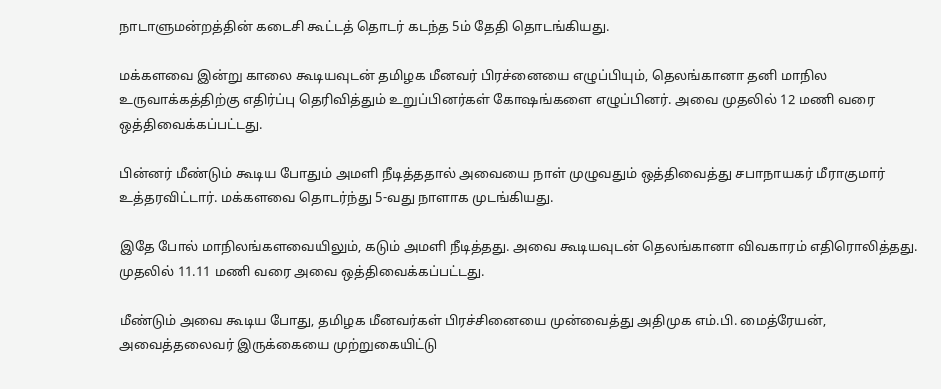நாடாளுமன்றத்தின் கடைசி கூட்டத் தொடர் கடந்த 5ம் தேதி தொடங்கியது.

மக்களவை இன்று காலை கூடியவுடன் தமிழக மீனவர் பிரச்னையை எழுப்பியும், தெலங்கானா தனி மாநில உருவாக்கத்திற்கு எதிர்ப்பு தெரிவித்தும் உறுப்பினர்கள் கோஷங்களை எழுப்பினர். அவை முதலில் 12 மணி வரை ஒத்திவைக்கப்பட்டது.

பின்னர் மீண்டும் கூடிய போதும் அமளி நீடித்ததால் அவையை நாள் முழுவதும் ஒத்திவைத்து சபாநாயகர் மீராகுமார் உத்தரவிட்டார். மக்களவை தொடர்ந்து 5-வது நாளாக முடங்கியது.

இதே போல் மாநிலங்களவையிலும், கடும் அமளி நீடித்தது. அவை கூடியவுடன் தெலங்கானா விவகாரம் எதிரொலித்தது. முதலில் 11.11 மணி வரை அவை ஒத்திவைக்கப்பட்டது.

மீண்டும் அவை கூடிய போது, தமிழக மீனவர்கள் பிரச்சினையை முன்வைத்து அதிமுக எம்.பி. மைத்ரேயன், அவைத்தலைவர் இருக்கையை முற்றுகையிட்டு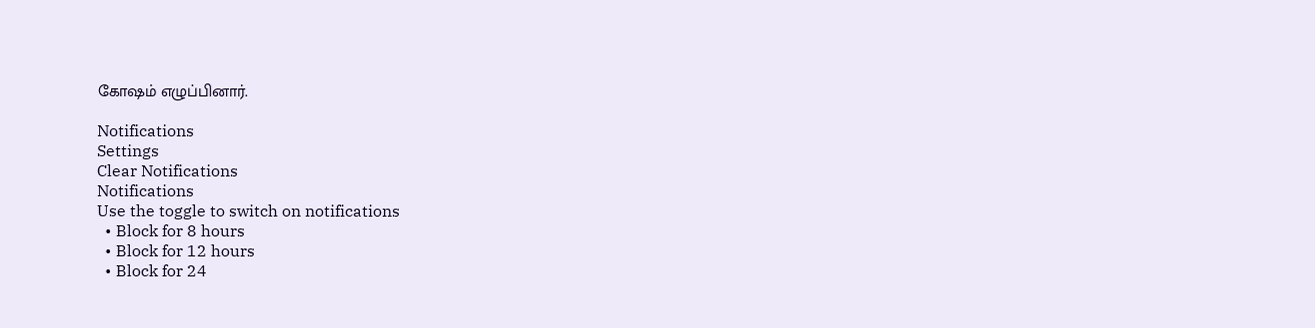கோஷம் எழுப்பினார்.

Notifications
Settings
Clear Notifications
Notifications
Use the toggle to switch on notifications
  • Block for 8 hours
  • Block for 12 hours
  • Block for 24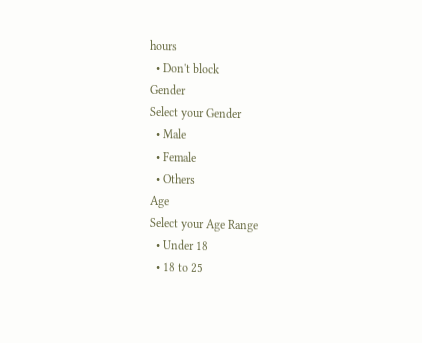hours
  • Don't block
Gender
Select your Gender
  • Male
  • Female
  • Others
Age
Select your Age Range
  • Under 18
  • 18 to 25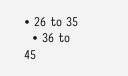• 26 to 35
  • 36 to 45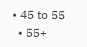• 45 to 55
  • 55+